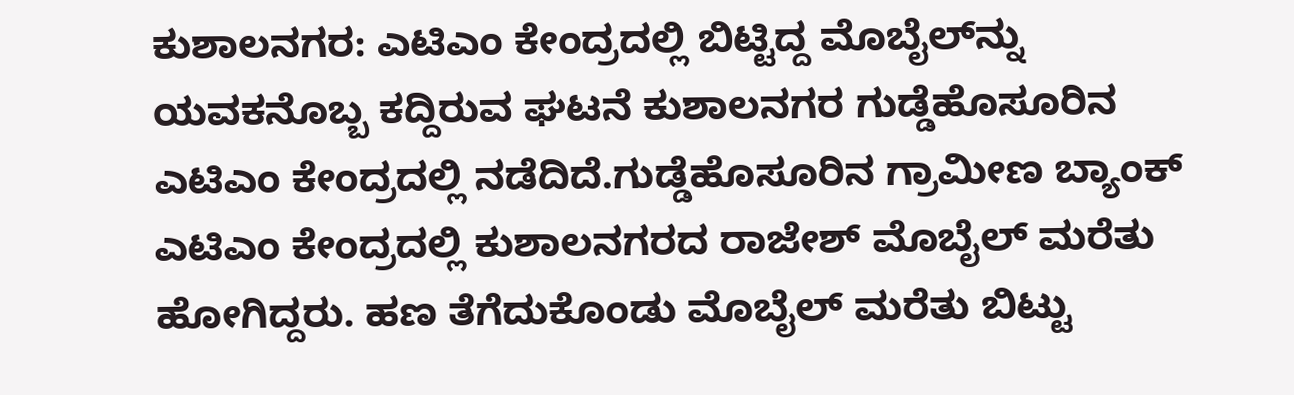ಕುಶಾಲನಗರ: ಎಟಿಎಂ ಕೇಂದ್ರದಲ್ಲಿ ಬಿಟ್ಟಿದ್ದ ಮೊಬೈಲ್‌ನ್ನು ಯವಕನೊಬ್ಬ ಕದ್ದಿರುವ ಘಟನೆ ಕುಶಾಲನಗರ ಗುಡ್ಡೆಹೊಸೂರಿನ ಎಟಿಎಂ ಕೇಂದ್ರದಲ್ಲಿ ನಡೆದಿದೆ.ಗುಡ್ಡೆಹೊಸೂರಿನ ಗ್ರಾಮೀಣ ಬ್ಯಾಂಕ್ ಎಟಿಎಂ ಕೇಂದ್ರದಲ್ಲಿ ಕುಶಾಲನಗರದ ರಾಜೇಶ್ ಮೊಬೈಲ್ ಮರೆತು ಹೋಗಿದ್ದರು. ಹಣ ತೆಗೆದುಕೊಂಡು ಮೊಬೈಲ್ ಮರೆತು ಬಿಟ್ಟು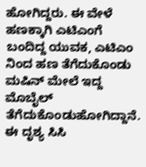ಹೋಗಿದ್ದರು. ಈ ವೇಳೆ ಹಣಕ್ಕಾಗಿ ಎಟಿಎಂಗೆ ಬಂದಿದ್ದ ಯುವಕ, ಎಟಿಎಂ ನಿಂದ ಹಣ ತೆಗೆದುಕೊಂಡು ಮಷಿನ್ ಮೇಲೆ ಇದ್ದ ಮೊಬೈಲ್‌ ತೆಗೆದುಕೊಂಡುಹೋಗಿದ್ದಾನೆ. ಈ ದೃಶ್ಯ ಸಿಸಿ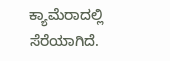ಕ್ಯಾಮೆರಾದಲ್ಲಿ ಸೆರೆಯಾಗಿದೆ.